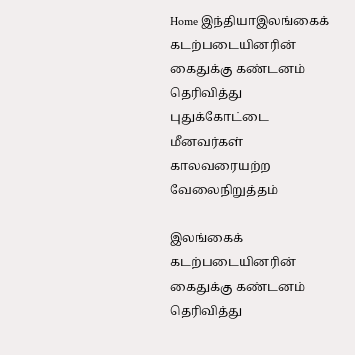Home இந்தியாஇலங்கைக் கடற்படையினரின் கைதுக்கு கண்டனம் தெரிவித்து புதுக்கோட்டை மீனவர்கள் காலவரையற்ற வேலைநிறுத்தம்

இலங்கைக் கடற்படையினரின் கைதுக்கு கண்டனம் தெரிவித்து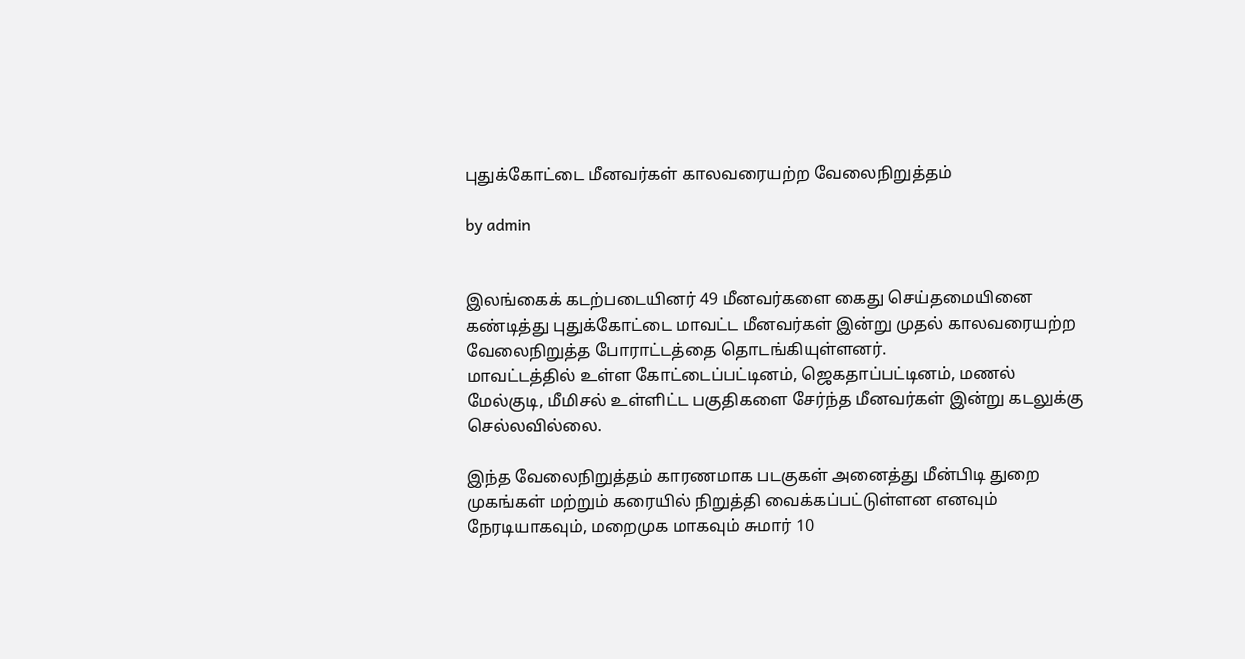புதுக்கோட்டை மீனவர்கள் காலவரையற்ற வேலைநிறுத்தம்

by admin


இலங்கைக் கடற்படையினர் 49 மீனவர்களை கைது செய்தமையினை  கண்டித்து புதுக்கோட்டை மாவட்ட மீனவர்கள் இன்று முதல் காலவரையற்ற வேலைநிறுத்த போராட்டத்தை தொடங்கியுள்ளனர்.
மாவட்டத்தில் உள்ள கோட்டைப்பட்டினம், ஜெகதாப்பட்டினம், மணல் மேல்குடி, மீமிசல் உள்ளிட்ட பகுதிகளை சேர்ந்த மீனவர்கள் இன்று கடலுக்கு செல்லவில்லை.

இந்த வேலைநிறுத்தம் காரணமாக படகுகள் அனைத்து மீன்பிடி துறை முகங்கள் மற்றும் கரையில் நிறுத்தி வைக்கப்பட்டுள்ளன எனவும்  நேரடியாகவும், மறைமுக மாகவும் சுமார் 10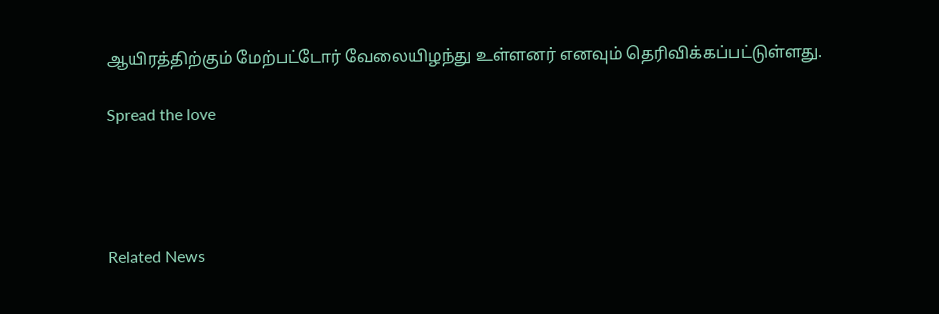ஆயிரத்திற்கும் மேற்பட்டோர் வேலையிழந்து உள்ளனர் எனவும் தெரிவிக்கப்பட்டுள்ளது.

Spread the love




Related News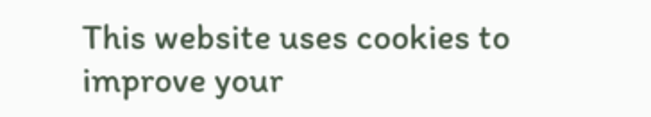This website uses cookies to improve your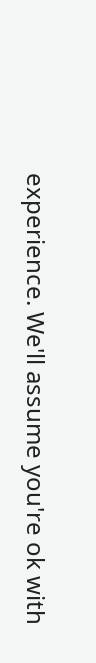experience. We'll assume you're ok with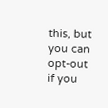this, but you can opt-out if you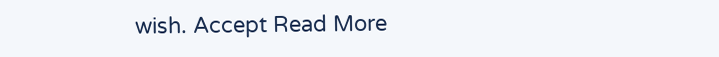wish. Accept Read More